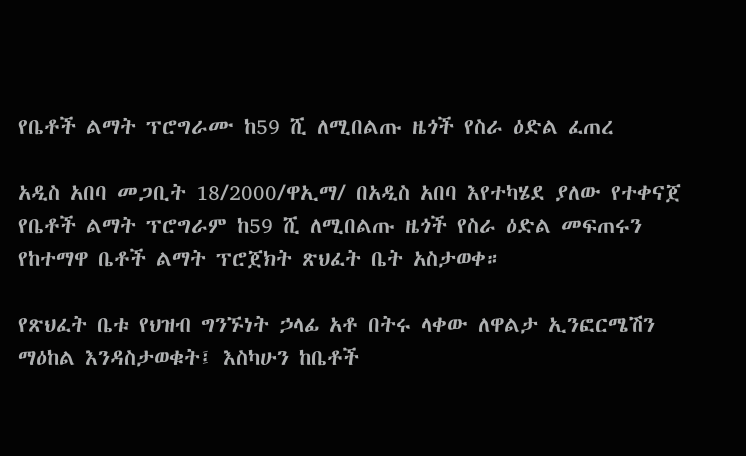የቤቶች ልማት ፕሮግራሙ ከ59 ሺ ለሚበልጡ ዜጎች የስራ ዕድል ፈጠረ

አዲስ አበባ መጋቢት 18/2000/ዋኢማ/ በአዲስ አበባ እየተካሄደ ያለው የተቀናጀ የቤቶች ልማት ፕሮግራም ከ59 ሺ ለሚበልጡ ዜጎች የስራ ዕድል መፍጠሩን የከተማዋ ቤቶች ልማት ፕሮጀክት ጽህፈት ቤት አስታወቀ።

የጽህፈት ቤቱ የህዝብ ግንኙነት ኃላፊ አቶ በትሩ ላቀው ለዋልታ ኢንፎርሜሽን ማዕከል እንዳስታወቁት፤ እስካሁን ከቤቶች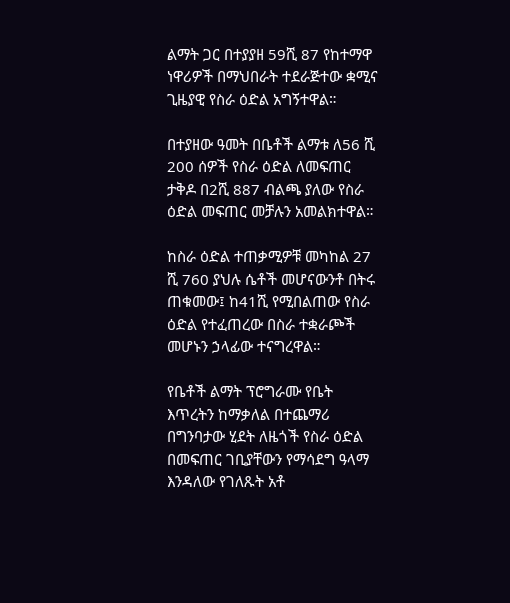ልማት ጋር በተያያዘ 59ሺ 87 የከተማዋ ነዋሪዎች በማህበራት ተደራጅተው ቋሚና ጊዜያዊ የስራ ዕድል አግኝተዋል።

በተያዘው ዓመት በቤቶች ልማቱ ለ56 ሺ 200 ሰዎች የስራ ዕድል ለመፍጠር ታቅዶ በ2ሺ 887 ብልጫ ያለው የስራ ዕድል መፍጠር መቻሉን አመልክተዋል።

ከስራ ዕድል ተጠቃሚዎቹ መካከል 27 ሺ 760 ያህሉ ሴቶች መሆናውንቶ በትሩ ጠቁመው፤ ከ41ሺ የሚበልጠው የስራ ዕድል የተፈጠረው በስራ ተቋራጮች መሆኑን ኃላፊው ተናግረዋል።

የቤቶች ልማት ፕሮግራሙ የቤት እጥረትን ከማቃለል በተጨማሪ በግንባታው ሂደት ለዜጎች የስራ ዕድል በመፍጠር ገቢያቸውን የማሳደግ ዓላማ እንዳለው የገለጹት አቶ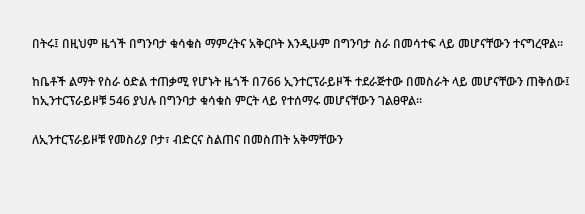በትሩ፤ በዚህም ዜጎች በግንባታ ቁሳቁስ ማምረትና አቅርቦት እንዲሁም በግንባታ ስራ በመሳተፍ ላይ መሆናቸውን ተናግረዋል።

ከቤቶች ልማት የስራ ዕድል ተጠቃሚ የሆኑት ዜጎች በ766 ኢንተርፕራይዞች ተደራጅተው በመስራት ላይ መሆናቸውን ጠቅሰው፤ ከኢንተርፕራይዞቹ 546 ያህሉ በግንባታ ቁሳቁስ ምርት ላይ የተሰማሩ መሆናቸውን ገልፀዋል።

ለኢንተርፕራይዞቹ የመስሪያ ቦታ፣ ብድርና ስልጠና በመስጠት አቅማቸውን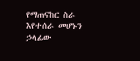የማጠናከር ስራ እየተሰራ መሆኑን ኃላፊው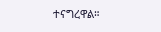ተናግረዋል።